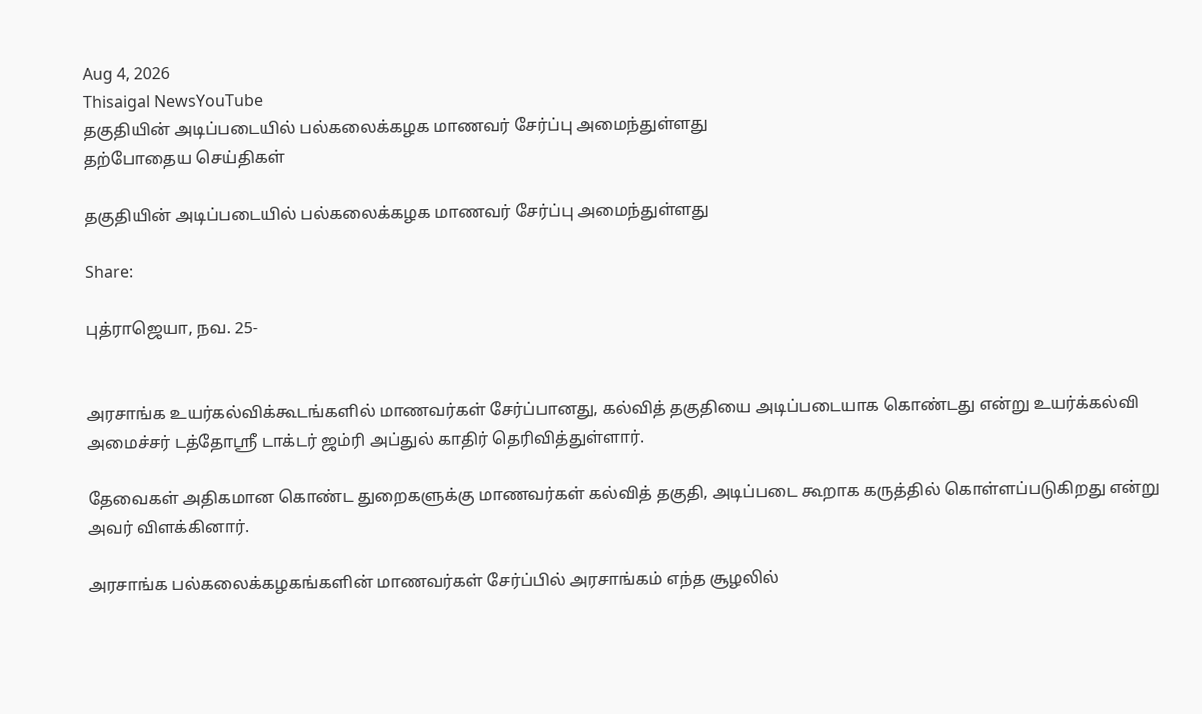Aug 4, 2026
Thisaigal NewsYouTube
தகுதியின் அடிப்படையில் பல்கலைக்கழக மாணவர் சேர்ப்பு அமைந்துள்ளது
தற்போதைய செய்திகள்

தகுதியின் அடிப்படையில் பல்கலைக்கழக மாணவர் சேர்ப்பு அமைந்துள்ளது

Share:

புத்ராஜெயா, நவ. 25-


அரசாங்க உயர்கல்விக்கூடங்களில் மாணவர்கள் சேர்ப்பானது, கல்வித் தகுதியை அடிப்படையாக கொண்டது என்று உயர்க்கல்வி அமைச்சர் டத்தோஸ்ரீ டாக்டர் ஜம்ரி அப்துல் காதிர் தெரிவித்துள்ளார்.

தேவைகள் அதிகமான கொண்ட துறைகளுக்கு மாணவர்கள் கல்வித் தகுதி, அடிப்படை கூறாக கருத்தில் கொள்ளப்படுகிறது என்று அவர் விளக்கினார்.

அரசாங்க பல்கலைக்கழகங்களின் மாணவர்கள் சேர்ப்பில் அரசாங்கம் எந்த சூழலில்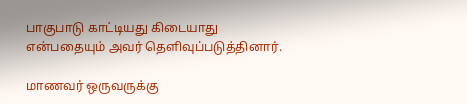பாகுபாடு காட்டியது கிடையாது என்பதையும் அவர் தெளிவுப்படுத்தினார்.

மாணவர் ஒருவருக்கு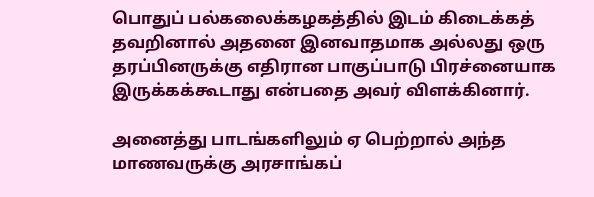பொதுப் பல்கலைக்கழகத்தில் இடம் கிடைக்கத் தவறினால் அதனை இனவாதமாக அல்லது ஒரு தரப்பினருக்கு எதிரான பாகுப்பாடு பிரச்னையாக இருக்கக்கூடாது என்பதை அவர் விளக்கினார்.

அனைத்து பாடங்களிலும் ஏ பெற்றால் அந்த மாணவருக்கு அரசாங்கப்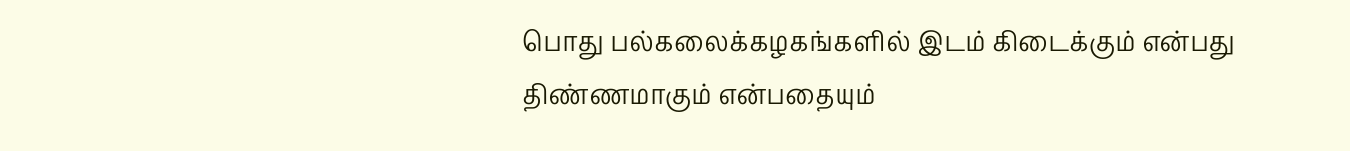பொது பல்கலைக்கழகங்களில் இடம் கிடைக்கும் என்பது திண்ணமாகும் என்பதையும்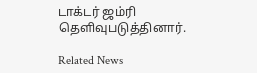டாக்டர் ஜம்ரி தெளிவுபடுத்தினார்.

Related News